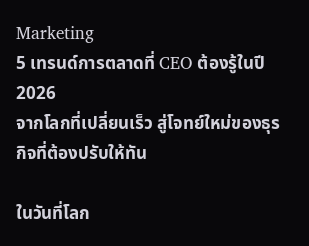Marketing
5 เทรนด์การตลาดที่ CEO ต้องรู้ในปี 2026
จากโลกที่เปลี่ยนเร็ว สู่โจทย์ใหม่ของธุรกิจที่ต้องปรับให้ทัน

ในวันที่โลก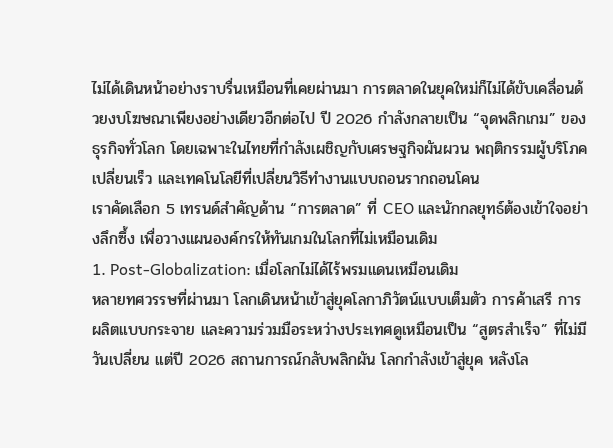ไม่ได้เดินหน้าอย่างราบรื่นเหมือนที่เคยผ่านมา การตลาดในยุคใหม่ก็ไม่ได้ขับเคลื่อนด้วยงบโฆษณาเพียงอย่างเดียวอีกต่อไป ปี 2026 กำลังกลายเป็น “จุดพลิกเกม” ของธุรกิจทั่วโลก โดยเฉพาะในไทยที่กำลังเผชิญกับเศรษฐกิจผันผวน พฤติกรรมผู้บริโภคเปลี่ยนเร็ว และเทคโนโลยีที่เปลี่ยนวิธีทำงานแบบถอนรากถอนโคน
เราคัดเลือก 5 เทรนด์สำคัญด้าน “การตลาด” ที่ CEO และนักกลยุทธ์ต้องเข้าใจอย่างลึกซึ้ง เพื่อวางแผนองค์กรให้ทันเกมในโลกที่ไม่เหมือนเดิม
1. Post-Globalization: เมื่อโลกไม่ได้ไร้พรมแดนเหมือนเดิม
หลายทศวรรษที่ผ่านมา โลกเดินหน้าเข้าสู่ยุคโลกาภิวัตน์แบบเต็มตัว การค้าเสรี การผลิตแบบกระจาย และความร่วมมือระหว่างประเทศดูเหมือนเป็น “สูตรสำเร็จ” ที่ไม่มีวันเปลี่ยน แต่ปี 2026 สถานการณ์กลับพลิกผัน โลกกำลังเข้าสู่ยุค หลังโล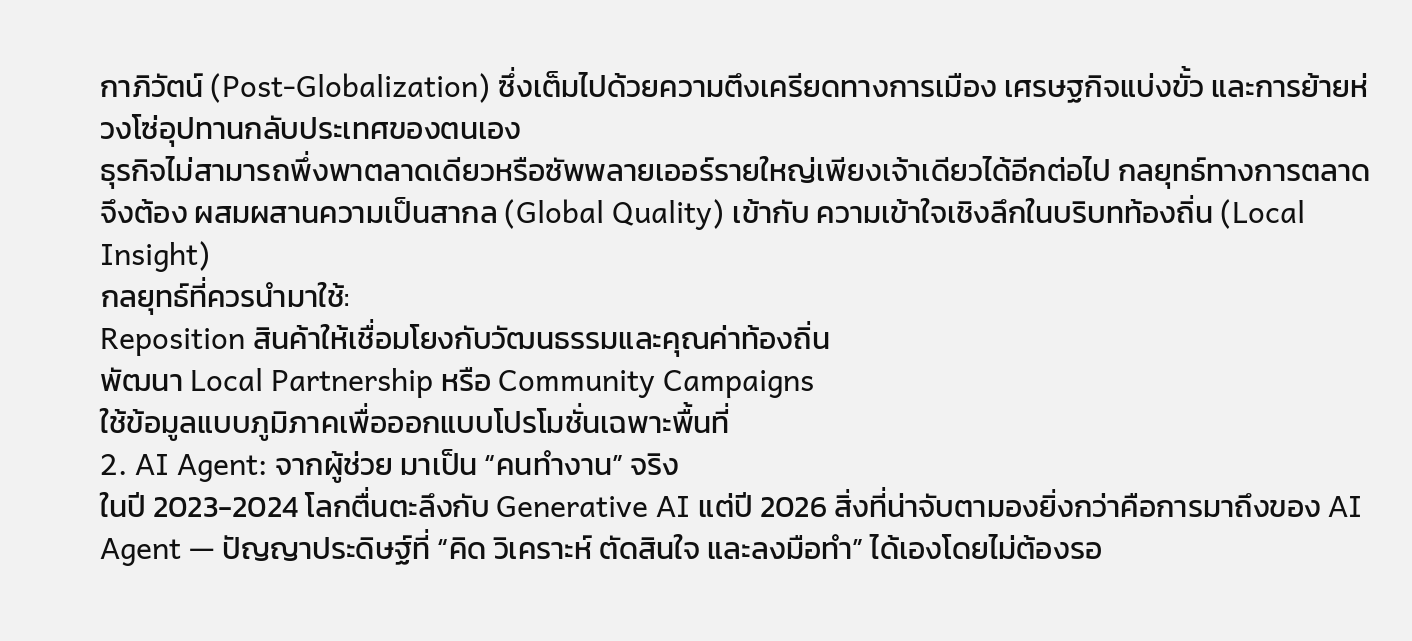กาภิวัตน์ (Post-Globalization) ซึ่งเต็มไปด้วยความตึงเครียดทางการเมือง เศรษฐกิจแบ่งขั้ว และการย้ายห่วงโซ่อุปทานกลับประเทศของตนเอง
ธุรกิจไม่สามารถพึ่งพาตลาดเดียวหรือซัพพลายเออร์รายใหญ่เพียงเจ้าเดียวได้อีกต่อไป กลยุทธ์ทางการตลาดจึงต้อง ผสมผสานความเป็นสากล (Global Quality) เข้ากับ ความเข้าใจเชิงลึกในบริบทท้องถิ่น (Local Insight)
กลยุทธ์ที่ควรนำมาใช้:
Reposition สินค้าให้เชื่อมโยงกับวัฒนธรรมและคุณค่าท้องถิ่น
พัฒนา Local Partnership หรือ Community Campaigns
ใช้ข้อมูลแบบภูมิภาคเพื่อออกแบบโปรโมชั่นเฉพาะพื้นที่
2. AI Agent: จากผู้ช่วย มาเป็น “คนทำงาน” จริง
ในปี 2023-2024 โลกตื่นตะลึงกับ Generative AI แต่ปี 2026 สิ่งที่น่าจับตามองยิ่งกว่าคือการมาถึงของ AI Agent — ปัญญาประดิษฐ์ที่ “คิด วิเคราะห์ ตัดสินใจ และลงมือทำ” ได้เองโดยไม่ต้องรอ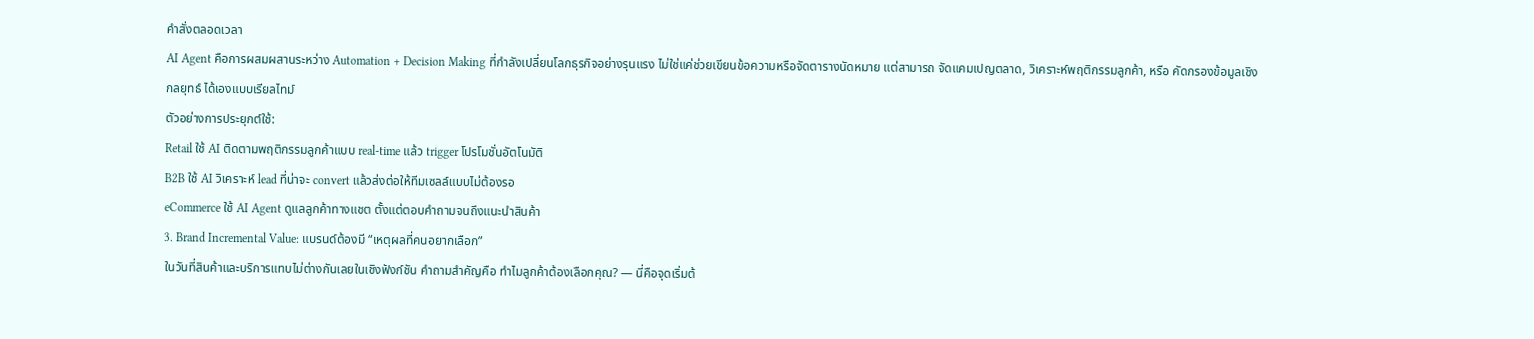คำสั่งตลอดเวลา
AI Agent คือการผสมผสานระหว่าง Automation + Decision Making ที่กำลังเปลี่ยนโลกธุรกิจอย่างรุนแรง ไม่ใช่แค่ช่วยเขียนข้อความหรือจัดตารางนัดหมาย แต่สามารถ จัดแคมเปญตลาด, วิเคราะห์พฤติกรรมลูกค้า, หรือ คัดกรองข้อมูลเชิงกลยุทธ์ ได้เองแบบเรียลไทม์
ตัวอย่างการประยุกต์ใช้:
Retail ใช้ AI ติดตามพฤติกรรมลูกค้าแบบ real-time แล้ว trigger โปรโมชั่นอัตโนมัติ
B2B ใช้ AI วิเคราะห์ lead ที่น่าจะ convert แล้วส่งต่อให้ทีมเซลล์แบบไม่ต้องรอ
eCommerce ใช้ AI Agent ดูแลลูกค้าทางแชต ตั้งแต่ตอบคำถามจนถึงแนะนำสินค้า
3. Brand Incremental Value: แบรนด์ต้องมี “เหตุผลที่คนอยากเลือก”
ในวันที่สินค้าและบริการแทบไม่ต่างกันเลยในเชิงฟังก์ชัน คำถามสำคัญคือ ทำไมลูกค้าต้องเลือกคุณ? — นี่คือจุดเริ่มต้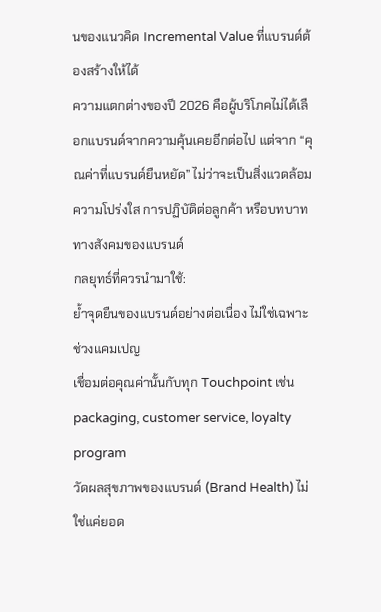นของแนวคิด Incremental Value ที่แบรนด์ต้องสร้างให้ได้
ความแตกต่างของปี 2026 คือผู้บริโภคไม่ได้เลือกแบรนด์จากความคุ้นเคยอีกต่อไป แต่จาก “คุณค่าที่แบรนด์ยืนหยัด” ไม่ว่าจะเป็นสิ่งแวดล้อม ความโปร่งใส การปฏิบัติต่อลูกค้า หรือบทบาททางสังคมของแบรนด์
กลยุทธ์ที่ควรนำมาใช้:
ย้ำจุดยืนของแบรนด์อย่างต่อเนื่อง ไม่ใช่เฉพาะช่วงแคมเปญ
เชื่อมต่อคุณค่านั้นกับทุก Touchpoint เช่น packaging, customer service, loyalty program
วัดผลสุขภาพของแบรนด์ (Brand Health) ไม่ใช่แค่ยอด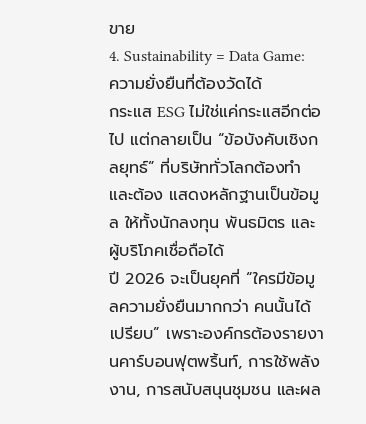ขาย
4. Sustainability = Data Game: ความยั่งยืนที่ต้องวัดได้
กระแส ESG ไม่ใช่แค่กระแสอีกต่อไป แต่กลายเป็น “ข้อบังคับเชิงกลยุทธ์” ที่บริษัททั่วโลกต้องทำ และต้อง แสดงหลักฐานเป็นข้อมูล ให้ทั้งนักลงทุน พันธมิตร และผู้บริโภคเชื่อถือได้
ปี 2026 จะเป็นยุคที่ “ใครมีข้อมูลความยั่งยืนมากกว่า คนนั้นได้เปรียบ” เพราะองค์กรต้องรายงานคาร์บอนฟุตพริ้นท์, การใช้พลังงาน, การสนับสนุนชุมชน และผล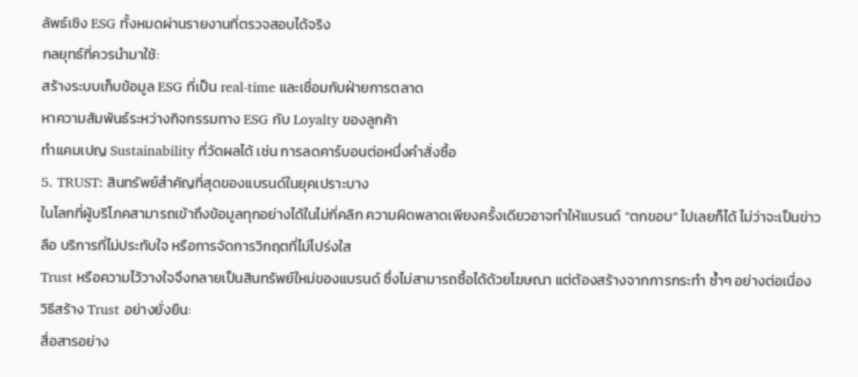ลัพธ์เชิง ESG ทั้งหมดผ่านรายงานที่ตรวจสอบได้จริง
กลยุทธ์ที่ควรนำมาใช้:
สร้างระบบเก็บข้อมูล ESG ที่เป็น real-time และเชื่อมกับฝ่ายการตลาด
หาความสัมพันธ์ระหว่างกิจกรรมทาง ESG กับ Loyalty ของลูกค้า
ทำแคมเปญ Sustainability ที่วัดผลได้ เช่น การลดคาร์บอนต่อหนึ่งคำสั่งซื้อ
5. TRUST: สินทรัพย์สำคัญที่สุดของแบรนด์ในยุคเปราะบาง
ในโลกที่ผู้บริโภคสามารถเข้าถึงข้อมูลทุกอย่างได้ในไม่กี่คลิก ความผิดพลาดเพียงครั้งเดียวอาจทำให้แบรนด์ “ตกขอบ” ไปเลยก็ได้ ไม่ว่าจะเป็นข่าวลือ บริการที่ไม่ประทับใจ หรือการจัดการวิกฤตที่ไม่โปร่งใส
Trust หรือความไว้วางใจจึงกลายเป็นสินทรัพย์ใหม่ของแบรนด์ ซึ่งไม่สามารถซื้อได้ด้วยโฆษณา แต่ต้องสร้างจากการกระทำ ซ้ำๆ อย่างต่อเนื่อง
วิธีสร้าง Trust อย่างยั่งยืน:
สื่อสารอย่าง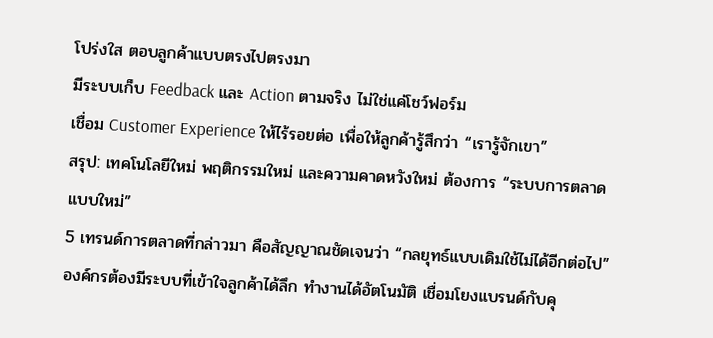โปร่งใส ตอบลูกค้าแบบตรงไปตรงมา
มีระบบเก็บ Feedback และ Action ตามจริง ไม่ใช่แค่โชว์ฟอร์ม
เชื่อม Customer Experience ให้ไร้รอยต่อ เพื่อให้ลูกค้ารู้สึกว่า “เรารู้จักเขา”
สรุป: เทคโนโลยีใหม่ พฤติกรรมใหม่ และความคาดหวังใหม่ ต้องการ “ระบบการตลาดแบบใหม่”
5 เทรนด์การตลาดที่กล่าวมา คือสัญญาณชัดเจนว่า “กลยุทธ์แบบเดิมใช้ไม่ได้อีกต่อไป” องค์กรต้องมีระบบที่เข้าใจลูกค้าได้ลึก ทำงานได้อัตโนมัติ เชื่อมโยงแบรนด์กับคุ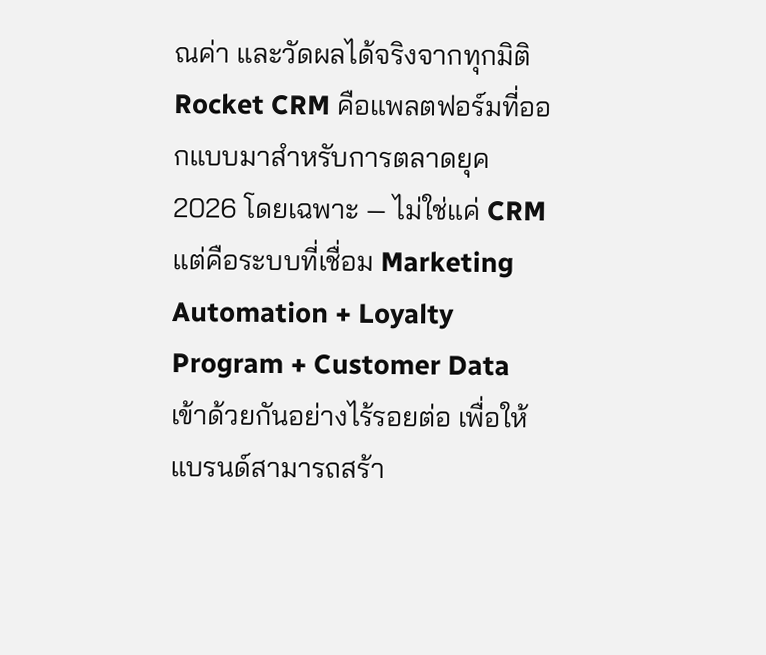ณค่า และวัดผลได้จริงจากทุกมิติ
Rocket CRM คือแพลตฟอร์มที่ออกแบบมาสำหรับการตลาดยุค 2026 โดยเฉพาะ — ไม่ใช่แค่ CRM แต่คือระบบที่เชื่อม Marketing Automation + Loyalty Program + Customer Data เข้าด้วยกันอย่างไร้รอยต่อ เพื่อให้แบรนด์สามารถสร้า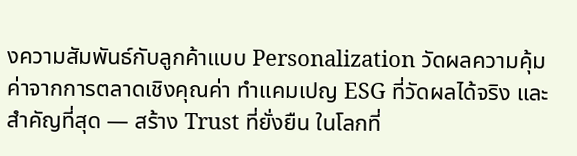งความสัมพันธ์กับลูกค้าแบบ Personalization วัดผลความคุ้มค่าจากการตลาดเชิงคุณค่า ทำแคมเปญ ESG ที่วัดผลได้จริง และสำคัญที่สุด — สร้าง Trust ที่ยั่งยืน ในโลกที่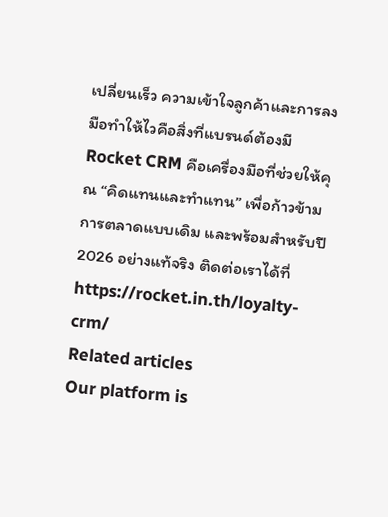เปลี่ยนเร็ว ความเข้าใจลูกค้าและการลงมือทำให้ไวคือสิ่งที่แบรนด์ต้องมี Rocket CRM คือเครื่องมือที่ช่วยให้คุณ “คิดแทนและทำแทน” เพื่อก้าวข้ามการตลาดแบบเดิม และพร้อมสำหรับปี 2026 อย่างแท้จริง ติดต่อเราได้ที่ https://rocket.in.th/loyalty-crm/
Related articles
Our platform is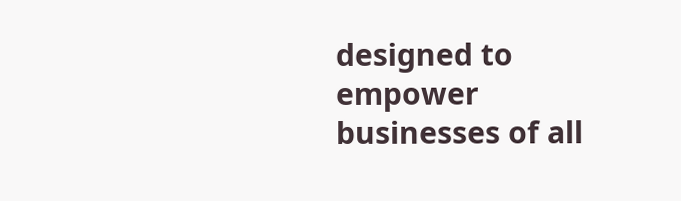designed to empower businesses of all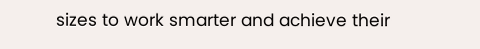sizes to work smarter and achieve their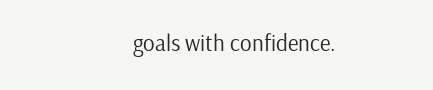goals with confidence.